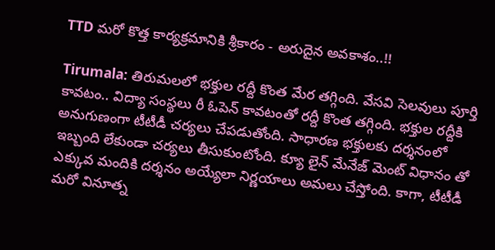TTD మరో కొత్త కార్యక్రమానికి శ్రీకారం - అరుదైన అవకాశం..!!

Tirumala: తిరుమలలో భక్తుల రద్దీ కొంత మేర తగ్గింది. వేసవి సెలవులు పూర్తి కావటం.. విద్యా సంస్థలు రీ ఓపెన్ కావటంతో రద్దీ కొంత తగ్గింది. భక్తుల రద్దీకి అనుగుణంగా టీటీడీ చర్యలు చేపడుతోంది. సాధారణ భక్తులకు దర్శనంలో ఇబ్బంది లేకుండా చర్యలు తీసుకుంటోంది. క్యూ లైన్ మేనేజ్ మెంట్ విధానం తో ఎక్కువ మందికి దర్శనం అయ్యేలా నిర్ణయాలు అమలు చేస్తోంది. కాగా, టీటీడీ మరో వినూత్న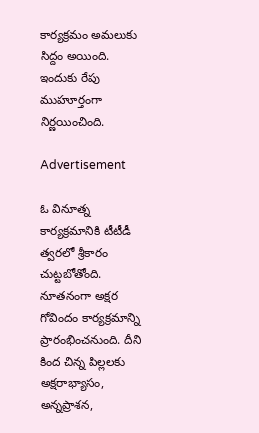కార్యక్రమం అమలుకు సిద్దం అయింది. ఇందుకు రేపు ముహూర్తంగా నిర్ణయించింది.

Advertisement

ఓ వినూత్న కార్యక్రమానికి టీటీడీ త్వరలో శ్రీకారం చుట్టబోతోంది. నూతనంగా అక్షర గోవిందం కార్యక్రమాన్ని ప్రారంభించనుంది. దీని కింద చిన్న పిల్లలకు అక్షరాభ్యాసం, అన్నప్రాశన,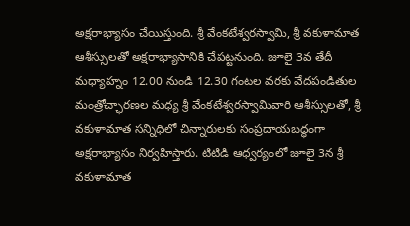అక్షరాభ్యాసం చేయిస్తుంది. శ్రీ వేంకటేశ్వరస్వామి, శ్రీ వకుళామాత ఆశీస్సులతో అక్షరాభ్యాసానికి చేపట్టనుంది. జూలై 3వ తేదీ మధ్యాహ్నం 12.00 నుండి 12.30 గంటల వరకు వేదపండితుల మంత్రోచ్ఛారణల మధ్య శ్రీ వేంకటేశ్వరస్వామివారి ఆశీస్సులతో, శ్రీ వకుళామాత సన్నిధిలో చిన్నారులకు సంప్రదాయబద్ధంగా అక్షరాభ్యాసం నిర్వహిస్తారు. టిటిడి ఆధ్వర్యంలో జూలై 3న శ్రీ వకుళామాత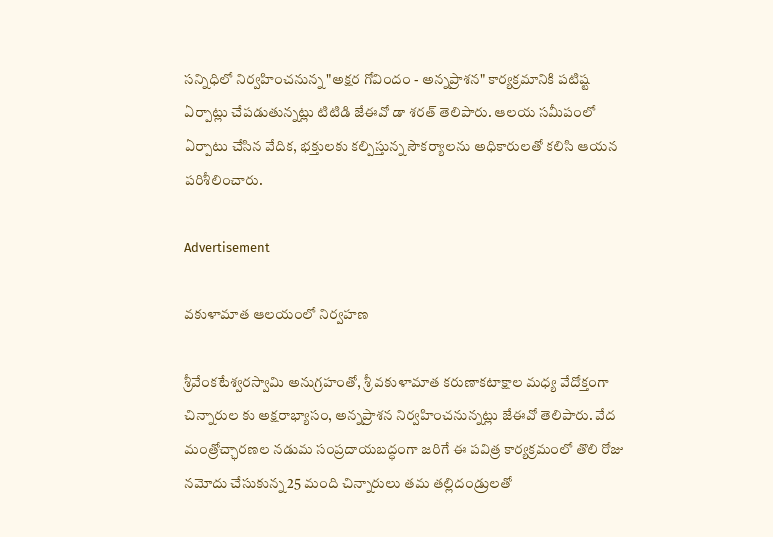సన్నిధిలో నిర్వహించనున్న "అక్షర గోవిందం - అన్నప్రాశన" కార్యక్రమానికి పటిష్ట ఏర్పాట్లు చేపడుతున్నట్లు టిటిడి జేఈవో డా శరత్ తెలిపారు. ఆలయ సమీపంలో ఏర్పాటు చేసిన వేదిక, భక్తులకు కల్పిస్తున్న సౌకర్యాలను అధికారులతో కలిసి ఆయన పరిశీలించారు.

Advertisement

వకుళామాత ఆలయంలో నిర్వహణ

శ్రీవేంకటేశ్వరస్వామి అనుగ్రహంతో, శ్రీ వకుళామాత కరుణాకటాక్షాల మధ్య వేదోక్తంగా చిన్నారుల కు అక్షరాభ్యాసం, అన్నప్రాశన నిర్వహించనున్నట్లు జేఈవో తెలిపారు. వేద మంత్రోచ్ఛారణల నడుమ సంప్రదాయబద్ధంగా జరిగే ఈ పవిత్ర కార్యక్రమంలో తొలి రోజు నమోదు చేసుకున్న 25 మంది చిన్నారులు తమ తల్లిదండ్రులతో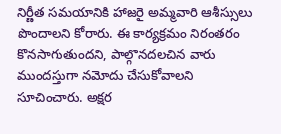నిర్ణీత సమయానికి హాజరై అమ్మవారి ఆశీస్సులు పొందాలని కోరారు. ఈ కార్యక్రమం నిరంతరం కొనసాగుతుందని, పాల్గొనదలచిన వారు ముందస్తుగా నమోదు చేసుకోవాలని సూచించారు. అక్షర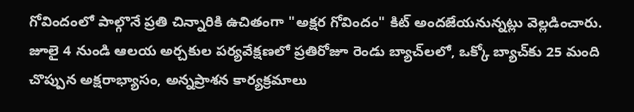గోవిందంలో పాల్గొనే ప్రతి చిన్నారికి ఉచితంగా "అక్షర గోవిందం" కిట్ అందజేయనున్నట్లు వెల్లడించారు. జూలై 4 నుండి ఆలయ అర్చకుల పర్యవేక్షణలో ప్రతిరోజూ రెండు బ్యాచ్‌లలో, ఒక్కో బ్యాచ్‌కు 25 మంది చొప్పున అక్షరాభ్యాసం, అన్నప్రాశన కార్యక్రమాలు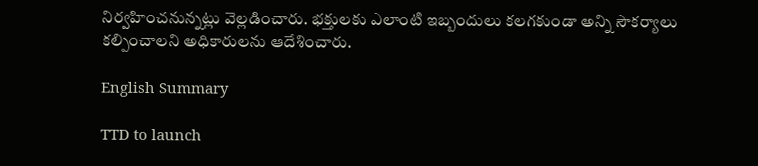నిర్వహించనున్నట్లు వెల్లడించారు. భక్తులకు ఎలాంటి ఇబ్బందులు కలగకుండా అన్ని సౌకర్యాలు కల్పించాలని అధికారులను ఆదేశించారు.

English Summary

TTD to launch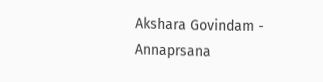Akshara Govindam - Annaprsana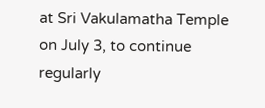at Sri Vakulamatha Temple on July 3, to continue regularly